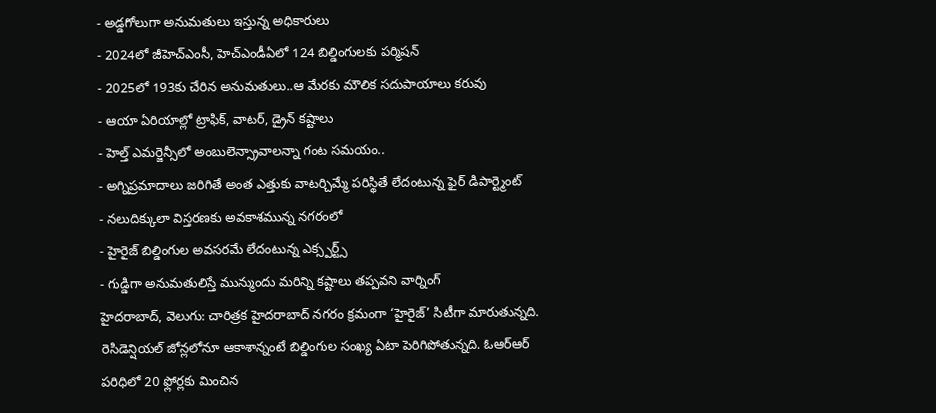- అడ్డగోలుగా అనుమతులు ఇస్తున్న అధికారులు
- 2024లో జీహెచ్ఎంసీ, హెచ్ఎండీఏలో 124 బిల్డింగులకు పర్మిషన్
- 2025లో 193కు చేరిన అనుమతులు..ఆ మేరకు మౌలిక సదుపాయాలు కరువు
- ఆయా ఏరియాల్లో ట్రాఫిక్, వాటర్, డ్రైన్ కష్టాలు
- హెల్త్ ఎమర్జెన్సీలో అంబులెన్స్రావాలన్నా గంట సమయం..
- అగ్నిప్రమాదాలు జరిగితే అంత ఎత్తుకు వాటర్చిమ్మే పరిస్థితే లేదంటున్న ఫైర్ డిపార్ట్మెంట్
- నలుదిక్కులా విస్తరణకు అవకాశమున్న నగరంలో
- హైరైజ్ బిల్డింగుల అవసరమే లేదంటున్న ఎక్స్పర్ట్స్
- గుడ్డిగా అనుమతులిస్తే మున్ముందు మరిన్ని కష్టాలు తప్పవని వార్నింగ్
హైదరాబాద్, వెలుగు: చారిత్రక హైదరాబాద్ నగరం క్రమంగా ‘హైరైజ్’ సిటీగా మారుతున్నది. రెసిడెన్షియల్ జోన్లలోనూ ఆకాశాన్నంటే బిల్డింగుల సంఖ్య ఏటా పెరిగిపోతున్నది. ఓఆర్ఆర్ పరిధిలో 20 ఫ్లోర్లకు మించిన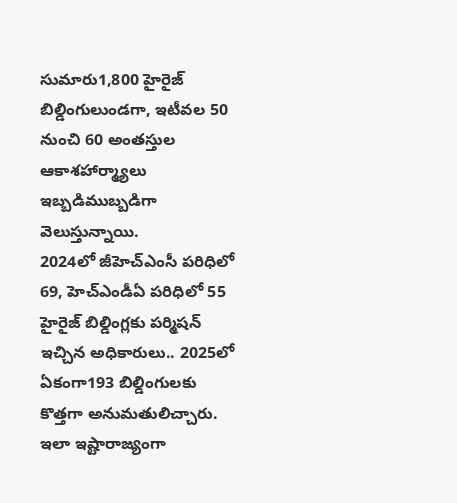సుమారు1,800 హైరైజ్ బిల్డింగులుండగా, ఇటీవల 50 నుంచి 60 అంతస్తుల ఆకాశహార్మ్యాలు ఇబ్బడిముబ్బడిగా వెలుస్తున్నాయి.
2024లో జీహెచ్ఎంసీ పరిధిలో 69, హెచ్ఎండీఏ పరిధిలో 55 హైరైజ్ బిల్డింగ్లకు పర్మిషన్ ఇచ్చిన అధికారులు.. 2025లో ఏకంగా193 బిల్డింగులకు కొత్తగా అనుమతులిచ్చారు. ఇలా ఇష్టారాజ్యంగా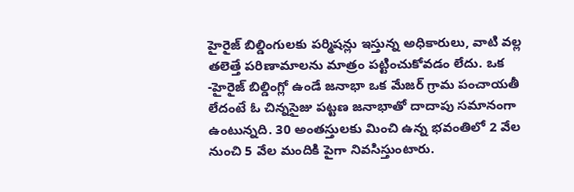హైరైజ్ బిల్డింగులకు పర్మిషన్లు ఇస్తున్న అధికారులు, వాటి వల్ల తలెత్తే పరిణామాలను మాత్రం పట్టించుకోవడం లేదు. ఒక -హైరైజ్ బిల్డింగ్లో ఉండే జనాభా ఒక మేజర్ గ్రామ పంచాయతీ లేదంటే ఓ చిన్నసైజు పట్టణ జనాభాతో దాదాపు సమానంగా ఉంటున్నది. 30 అంతస్తులకు మించి ఉన్న భవంతిలో 2 వేల నుంచి 5 వేల మందికి పైగా నివసిస్తుంటారు.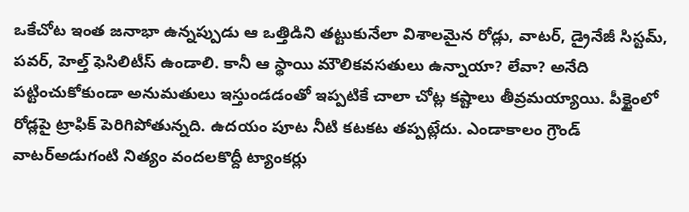ఒకేచోట ఇంత జనాభా ఉన్నప్పుడు ఆ ఒత్తిడిని తట్టుకునేలా విశాలమైన రోడ్లు, వాటర్, డ్రైనేజీ సిస్టమ్, పవర్, హెల్త్ ఫెసిలిటీస్ ఉండాలి. కానీ ఆ స్థాయి మౌలికవసతులు ఉన్నాయా? లేవా? అనేది పట్టించుకోకుండా అనుమతులు ఇస్తుండడంతో ఇప్పటికే చాలా చోట్ల కష్టాలు తీవ్రమయ్యాయి. పీక్టైంలో రోడ్లపై ట్రాఫిక్ పెరిగిపోతున్నది. ఉదయం పూట నీటి కటకట తప్పట్లేదు. ఎండాకాలం గ్రౌండ్ వాటర్అడుగంటి నిత్యం వందలకొద్దీ ట్యాంకర్లు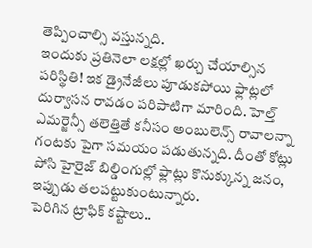తెప్పించాల్సి వస్తున్నది.
ఇందుకు ప్రతినెలా లక్షల్లో ఖర్చు చేయాల్సిన పరిస్థితి! ఇక డ్రైనేజీలు పూడుకపోయి ఫ్లాట్లలో దుర్వాసన రావడం పరిపాటిగా మారింది. హెల్త్ ఎమర్జెన్సీ తలెత్తితే కనీసం అంబులెన్స్ రావాలన్నా గంటకు పైగా సమయం పడుతున్నది. దీంతో కోట్లు పోసి హైరైజ్ బిల్డింగుల్లో ఫ్లాట్లు కొనుక్కున్న జనం, ఇప్పుడు తలపట్టుకుంటున్నారు.
పెరిగిన ట్రాఫిక్ కష్టాలు..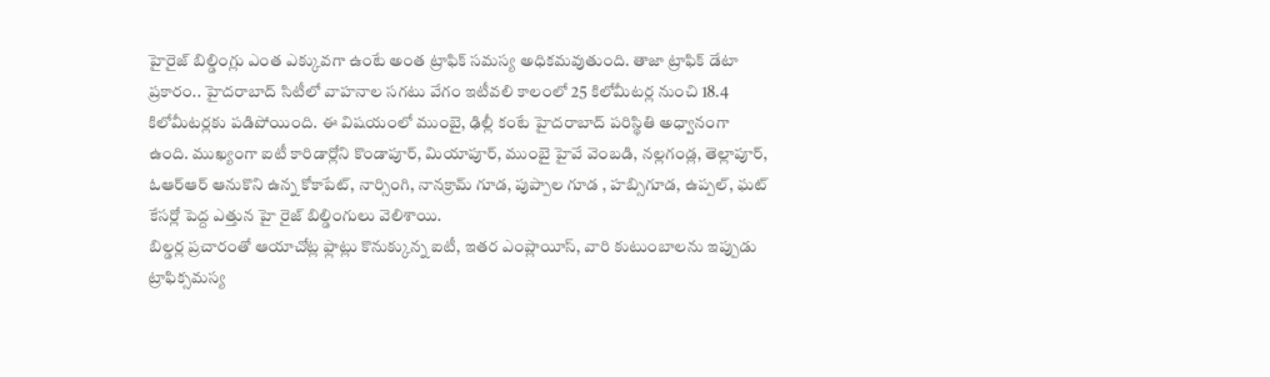హైరైజ్ బిల్డింగ్లు ఎంత ఎక్కువగా ఉంటే అంత ట్రాఫిక్ సమస్య అధికమవుతుంది. తాజా ట్రాఫిక్ డేటా ప్రకారం.. హైదరాబాద్ సిటీలో వాహనాల సగటు వేగం ఇటీవలి కాలంలో 25 కిలోమీటర్ల నుంచి 18.4 కిలోమీటర్లకు పడిపోయింది. ఈ విషయంలో ముంబై, ఢిల్లీ కంటే హైదరాబాద్ పరిస్థితి అధ్వానంగా ఉంది. ముఖ్యంగా ఐటీ కారిడార్లోని కొండాపూర్, మియాపూర్, ముంబై హైవే వెంబడి, నల్లగండ్ల, తెల్లాపూర్, ఓఆర్ఆర్ ఆనుకొని ఉన్న కోకాపేట్, నార్సింగి, నానక్రామ్ గూడ, పుప్పాల గూడ , హబ్సిగూడ, ఉప్పల్, ఘట్ కేసర్లో పెద్ద ఎత్తున హై రైజ్ బిల్డింగులు వెలిశాయి.
బిల్డర్ల ప్రచారంతో ఆయాచోట్ల ఫ్లాట్లు కొనుక్కున్న ఐటీ, ఇతర ఎంప్లాయీస్, వారి కుటుంబాలను ఇప్పుడు ట్రాఫిక్సమస్య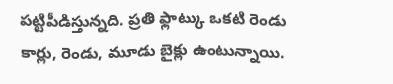పట్టిపీడిస్తున్నది. ప్రతి ఫ్లాట్కు ఒకటి రెండు కార్లు, రెండు, మూడు బైక్లు ఉంటున్నాయి.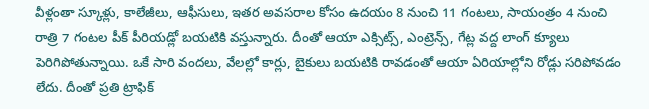వీళ్లంతా స్కూళ్లు, కాలేజీలు, ఆఫీసులు, ఇతర అవసరాల కోసం ఉదయం 8 నుంచి 11 గంటలు, సాయంత్రం 4 నుంచి రాత్రి 7 గంటల పీక్ పీరియడ్లో బయటికి వస్తున్నారు. దీంతో ఆయా ఎక్సిట్స్, ఎంట్రెన్స్, గేట్ల వద్ద లాంగ్ క్యూలు పెరిగిపోతున్నాయి. ఒకే సారి వందలు, వేలల్లో కార్లు, బైకులు బయటికి రావడంతో ఆయా ఏరియాల్లోని రోడ్లు సరిపోవడం లేదు. దీంతో ప్రతి ట్రాఫిక్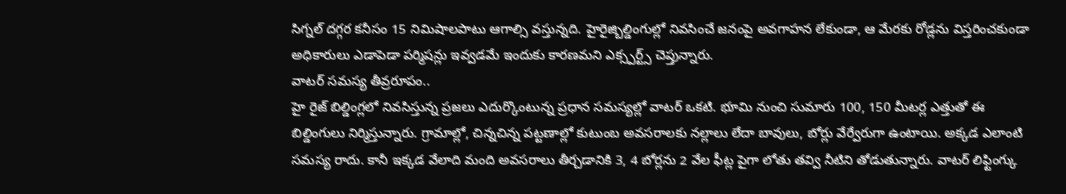సిగ్నల్ దగ్గర కనీసం 15 నిమిషాలపాటు ఆగాల్సి వస్తున్నది. హైరైజ్బిల్డింగుల్లో నివసించే జనంపై అవగాహన లేకుండా, ఆ మేరకు రోడ్లను విస్తరించకుండా అధికారులు ఎడాపెడా పర్మిషన్లు ఇవ్వడమే ఇందుకు కారణమని ఎక్స్పర్ట్స్ చెప్తున్నారు.
వాటర్ సమస్య తీవ్రరూపం..
హై రైజ్ బిల్డింగ్లలో నివసిస్తున్న ప్రజలు ఎదుర్కొంటున్న ప్రధాన సమస్యల్లో వాటర్ ఒకటి. భూమి నుంచి సుమారు 100, 150 మీటర్ల ఎత్తుతో ఈ బిల్డింగులు నిర్మిస్తున్నారు. గ్రామాల్లో, చిన్నచిన్న పట్టణాల్లో కుటుంబ అవసరాలకు నల్లాలు లేదా బావులు, బోర్లు వేర్వేరుగా ఉంటాయి. అక్కడ ఎలాంటి సమస్య రాదు. కానీ ఇక్కడ వేలాది మంది అవసరాలు తీర్చడానికి 3, 4 బోర్లను 2 వేల ఫీట్ల పైగా లోతు తవ్వి నీటిని తోడుతున్నారు. వాటర్ లిఫ్టింగ్కు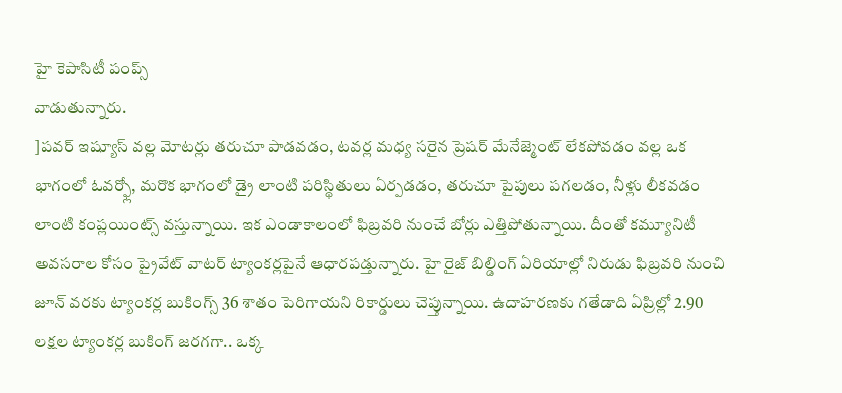హై కెపాసిటీ పంప్స్
వాడుతున్నారు.
]పవర్ ఇష్యూస్ వల్ల మోటర్లు తరుచూ పాడవడం, టవర్ల మధ్య సరైన ప్రెషర్ మేనేజ్మెంట్ లేకపోవడం వల్ల ఒక భాగంలో ఓవర్ఫ్లో, మరొక భాగంలో డ్రై లాంటి పరిస్థితులు ఏర్పడడం, తరుచూ పైపులు పగలడం, నీళ్లు లీకవడం లాంటి కంప్లయింట్స్ వస్తున్నాయి. ఇక ఎండాకాలంలో ఫిబ్రవరి నుంచే బోర్లు ఎత్తిపోతున్నాయి. దీంతో కమ్యూనిటీ అవసరాల కోసం ప్రైవేట్ వాటర్ ట్యాంకర్లపైనే ఆధారపడ్తున్నారు. హై రైజ్ బిల్డింగ్ ఏరియాల్లో నిరుడు ఫిబ్రవరి నుంచి జూన్ వరకు ట్యాంకర్ల బుకింగ్స్ 36 శాతం పెరిగాయని రికార్డులు చెప్తున్నాయి. ఉదాహరణకు గతేడాది ఏప్రిల్లో 2.90 లక్షల ట్యాంకర్ల బుకింగ్ జరగగా.. ఒక్క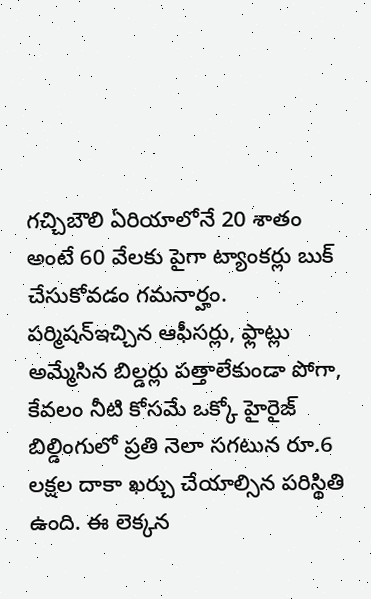గచ్చిబౌలి ఏరియాలోనే 20 శాతం అంటే 60 వేలకు పైగా ట్యాంకర్లు బుక్ చేసుకోవడం గమనార్హం.
పర్మిషన్ఇచ్చిన ఆఫీసర్లు, ఫ్లాట్లు అమ్మేసిన బిల్డర్లు పత్తాలేకుండా పోగా, కేవలం నీటి కోసమే ఒక్కో హైరైజ్ బిల్డింగులో ప్రతి నెలా సగటున రూ.6 లక్షల దాకా ఖర్చు చేయాల్సిన పరిస్థితి ఉంది. ఈ లెక్కన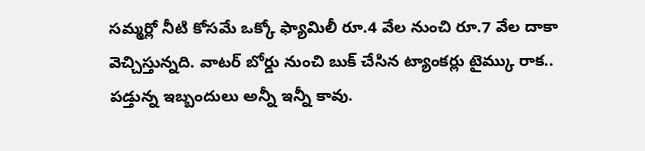సమ్మర్లో నీటి కోసమే ఒక్కో ఫ్యామిలీ రూ.4 వేల నుంచి రూ.7 వేల దాకా వెచ్చిస్తున్నది. వాటర్ బోర్డు నుంచి బుక్ చేసిన ట్యాంకర్లు టైమ్కు రాక.. పడ్తున్న ఇబ్బందులు అన్నీ ఇన్నీ కావు.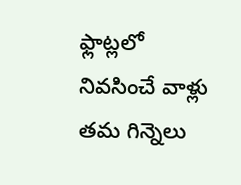ఫ్లాట్లలో నివసించే వాళ్లు తమ గిన్నెలు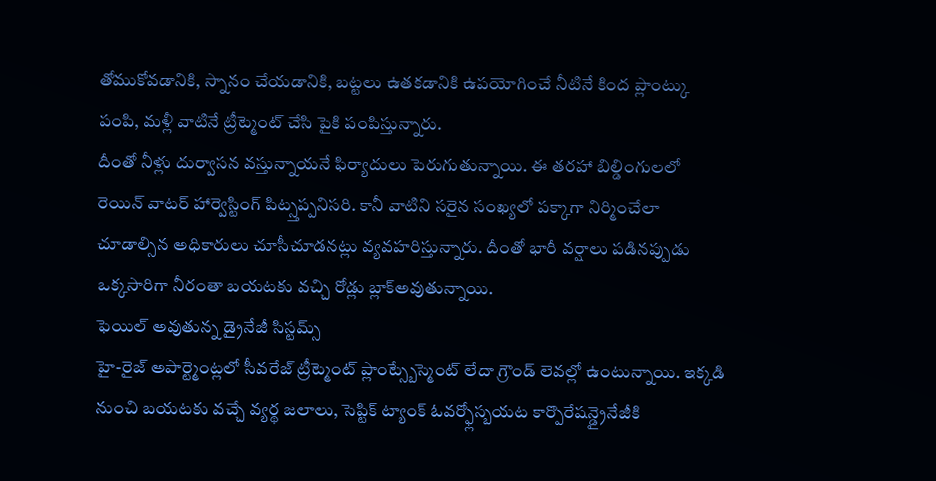తోముకోవడానికి, స్నానం చేయడానికి, బట్టలు ఉతకడానికి ఉపయోగించే నీటినే కింద ప్లాంట్కు పంపి, మళ్లీ వాటినే ట్రీట్మెంట్ చేసి పైకి పంపిస్తున్నారు.
దీంతో నీళ్లు దుర్వాసన వస్తున్నాయనే ఫిర్యాదులు పెరుగుతున్నాయి. ఈ తరహా బిల్డింగులలో రెయిన్ వాటర్ హార్వెస్టింగ్ పిట్స్తప్పనిసరి. కానీ వాటిని సరైన సంఖ్యలో పక్కాగా నిర్మించేలా చూడాల్సిన అధికారులు చూసీచూడనట్లు వ్యవహరిస్తున్నారు. దీంతో భారీ వర్షాలు పడినప్పుడు ఒక్కసారిగా నీరంతా బయటకు వచ్చి రోడ్లు బ్లాక్అవుతున్నాయి.
ఫెయిల్ అవుతున్న డ్రైనేజీ సిస్టమ్స్
హై-రైజ్ అపార్ట్మెంట్లలో సీవరేజ్ ట్రీట్మెంట్ ప్లాంట్స్బేస్మెంట్ లేదా గ్రౌండ్ లెవల్లో ఉంటున్నాయి. ఇక్కడి నుంచి బయటకు వచ్చే వ్యర్థ జలాలు, సెప్టిక్ ట్యాంక్ ఓవర్ఫ్లోస్బయట కార్పొరేషన్డ్రైనేజీకి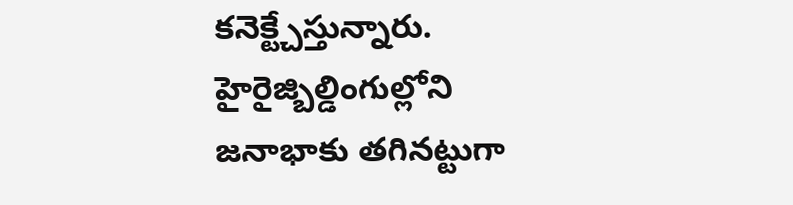కనెక్ట్చేస్తున్నారు. హైరైజ్బిల్డింగుల్లోని జనాభాకు తగినట్టుగా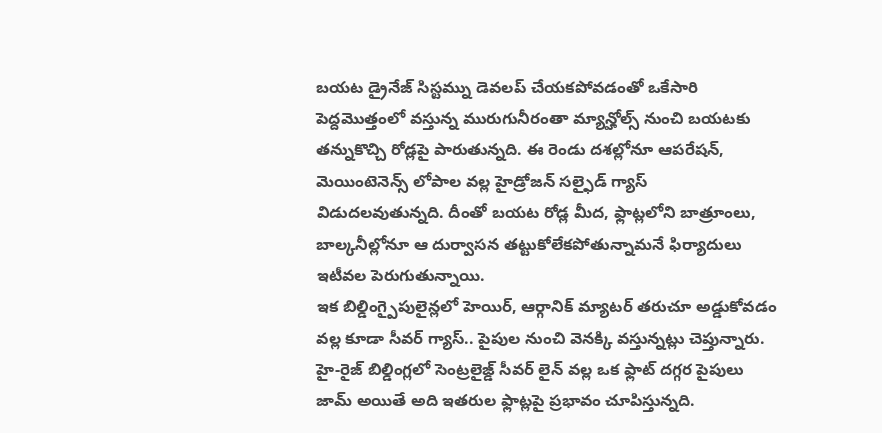బయట డ్రైనేజ్ సిస్టమ్ను డెవలప్ చేయకపోవడంతో ఒకేసారి పెద్దమొత్తంలో వస్తున్న మురుగునీరంతా మ్యాన్హోల్స్ నుంచి బయటకు తన్నుకొచ్చి రోడ్లపై పారుతున్నది. ఈ రెండు దశల్లోనూ ఆపరేషన్, మెయింటెనెన్స్ లోపాల వల్ల హైడ్రోజన్ సల్ఫైడ్ గ్యాస్ విడుదలవుతున్నది. దీంతో బయట రోడ్ల మీద, ఫ్లాట్లలోని బాత్రూంలు, బాల్కనీల్లోనూ ఆ దుర్వాసన తట్టుకోలేకపోతున్నామనే ఫిర్యాదులు ఇటీవల పెరుగుతున్నాయి.
ఇక బిల్డింగ్పైపులైన్లలో హెయిర్, ఆర్గానిక్ మ్యాటర్ తరుచూ అడ్డుకోవడం వల్ల కూడా సీవర్ గ్యాస్.. పైపుల నుంచి వెనక్కి వస్తున్నట్లు చెప్తున్నారు. హై-రైజ్ బిల్డింగ్లలో సెంట్రలైజ్డ్ సీవర్ లైన్ వల్ల ఒక ఫ్లాట్ దగ్గర పైపులు జామ్ అయితే అది ఇతరుల ఫ్లాట్లపై ప్రభావం చూపిస్తున్నది.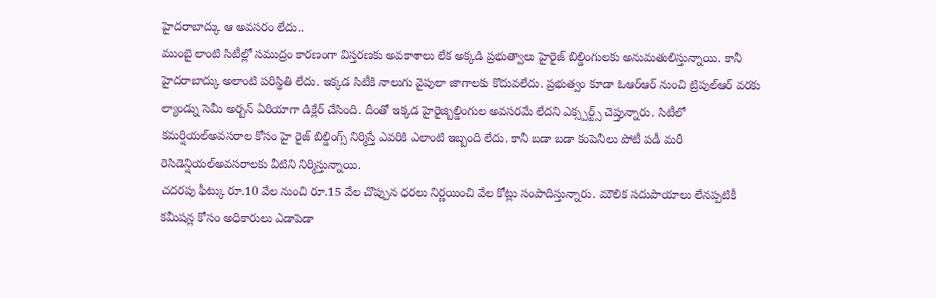హైదరాబాద్కు ఆ అవసరం లేదు..
ముంబై లాంటి సిటీల్లో సముద్రం కారణంగా విస్తరణకు అవకాశాలు లేక అక్కడి ప్రభుత్వాలు హైరైజ్ బిల్డింగులకు అనుమతులిస్తున్నాయి. కానీ హైదరాబాద్కు అలాంటి పరిస్థితి లేదు. ఇక్కడ సిటీకి నాలుగు వైపులా జాగాలకు కొదువలేదు. ప్రభుత్వం కూడా ఓఆర్ఆర్ నుంచి ట్రిపుల్ఆర్ వరకు ల్యాండ్ను సెమీ అర్బన్ ఏరియాగా డిక్లేర్ చేసింది. దీంతో ఇక్కడ హైరైజ్బిల్డింగుల అవసరమే లేదని ఎక్స్పర్ట్స్ చెప్తున్నారు. సిటీలో కమర్షియల్అవసరాల కోసం హై రైజ్ బిల్డింగ్స్ నిర్మిస్తే ఎవరికి ఎలాంటి ఇబ్బంది లేదు. కానీ బడా బడా కంపెనీలు పోటీ పడీ మరీ రెసిడెన్షియల్అవసరాలకు వీటిని నిర్మిస్తున్నాయి.
చదరపు ఫీట్కు రూ.10 వేల నుంచి రూ.15 వేల చొప్పున ధరలు నిర్ణయించి వేల కోట్లు సంపాదిస్తున్నారు. మౌలిక సదుపాయాలు లేనప్పటికీ కమీషన్ల కోసం అధికారులు ఎడాపెడా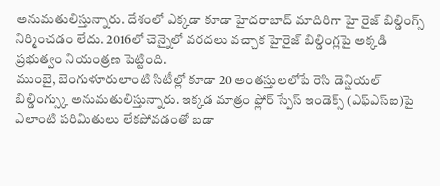అనుమతులిస్తున్నారు. దేశంలో ఎక్కడా కూడా హైదరాబాద్ మాదిరిగా హై రైజ్ బిల్డింగ్స్ నిర్మించడం లేదు. 2016లో చెన్నైలో వరదలు వచ్చాక హైరైజ్ బిల్డింగ్లపై అక్కడి ప్రభుత్వం నియంత్రణ పెట్టింది.
ముంబై, బెంగుళూరులాంటి సిటీల్లో కూడా 20 అంతస్తులలోపే రెసి డెన్షియల్ బిల్డింగ్స్కు అనుమతులిస్తున్నారు. ఇక్కడ మాత్రం ఫ్లోర్ స్పేస్ ఇండెక్స్ (ఎఫ్ఎస్ఐ)పై ఎలాంటి పరిమితులు లేకపోవడంతో బడా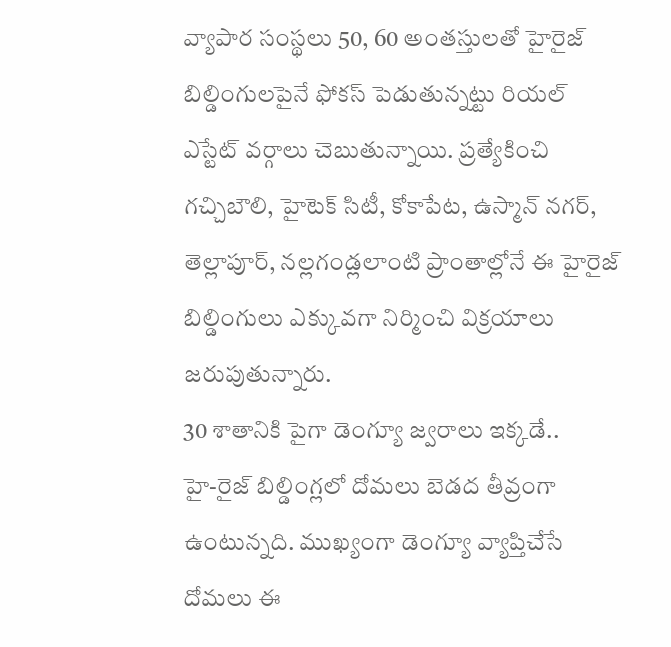వ్యాపార సంస్థలు 50, 60 అంతస్తులతో హైరైజ్ బిల్డింగులపైనే ఫోకస్ పెడుతున్నట్టు రియల్ ఎస్టేట్ వర్గాలు చెబుతున్నాయి. ప్రత్యేకించి గచ్చిబౌలి, హైటెక్ సిటీ, కోకాపేట, ఉస్మాన్ నగర్, తెల్లాపూర్, నల్లగండ్లలాంటి ప్రాంతాల్లోనే ఈ హైరైజ్ బిల్డింగులు ఎక్కువగా నిర్మించి విక్రయాలు జరుపుతున్నారు.
30 శాతానికి పైగా డెంగ్యూ జ్వరాలు ఇక్కడే..
హై-రైజ్ బిల్డింగ్లలో దోమలు బెడద తీవ్రంగా ఉంటున్నది. ముఖ్యంగా డెంగ్యూ వ్యాప్తిచేసే దోమలు ఈ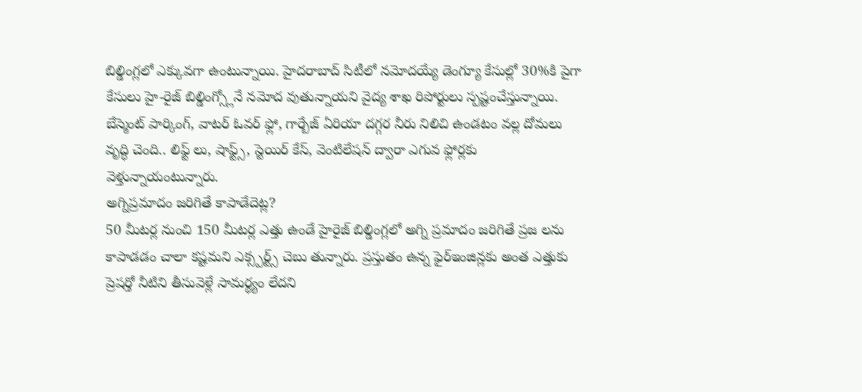బిల్డింగ్లలో ఎక్కువగా ఉంటున్నాయి. హైదరాబాద్ సిటీలో నమోదయ్యే డెంగ్యూ కేసుల్లో 30%కి పైగా కేసులు హై-రైజ్ బిల్డింగ్స్లోనే నమోద వుతున్నాయని వైద్య శాఖ రిపోర్టులు స్పష్టంచేస్తున్నాయి. బేస్మెంట్ పార్కింగ్, వాటర్ ఓవర్ ఫ్లో, గార్బేజ్ ఏరియా దగ్గర నీరు నిలిచి ఉండటం వల్ల దోమలు వృద్ధి చెంది.. లిఫ్ట్ లు, షాఫ్ట్స్, స్టెయిర్ కేస్, వెంటిలేషన్ ద్వారా ఎగువ ఫ్లోర్లకు వెళ్తున్నాయంటున్నారు.
అగ్నిప్రమాదం జరిగితే కాపాడేదెట్ల?
50 మీటర్ల నుంచి 150 మీటర్ల ఎత్తు ఉండే హైరైజ్ బిల్డింగ్లలో అగ్ని ప్రమాదం జరిగితే ప్రజ లను కాపాడడం చాలా కష్టమని ఎక్స్పర్ట్స్ చెబు తున్నారు. ప్రస్తుతం ఉన్న ఫైర్ఇంజిన్లకు అంత ఎత్తుకు ప్రెషర్తో నీటిని తీసువెళ్లే సామర్థ్యం లేదని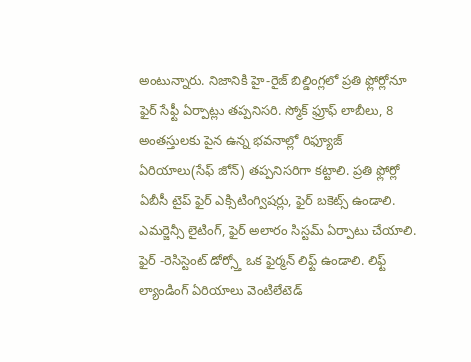అంటున్నారు. నిజానికి హై-రైజ్ బిల్డింగ్లలో ప్రతి ఫ్లోర్లోనూ ఫైర్ సేఫ్టీ ఏర్పాట్లు తప్పనిసరి. స్మోక్ ఫ్రూఫ్ లాబీలు, 8 అంతస్తులకు పైన ఉన్న భవనాల్లో రిఫ్యూజ్ ఏరియాలు(సేఫ్ జోన్) తప్పనిసరిగా కట్టాలి. ప్రతి ఫ్లోర్లో ఏబీసీ టైప్ ఫైర్ ఎక్సిటింగ్విషర్లు, ఫైర్ బకెట్స్ ఉండాలి. ఎమర్జెన్సీ లైటింగ్, ఫైర్ అలారం సిస్టమ్ ఏర్పాటు చేయాలి.
ఫైర్ -రెసిస్టెంట్ డోర్స్తో ఒక ఫైర్మన్ లిఫ్ట్ ఉండాలి. లిఫ్ట్ ల్యాండింగ్ ఏరియాలు వెంటిలేటెడ్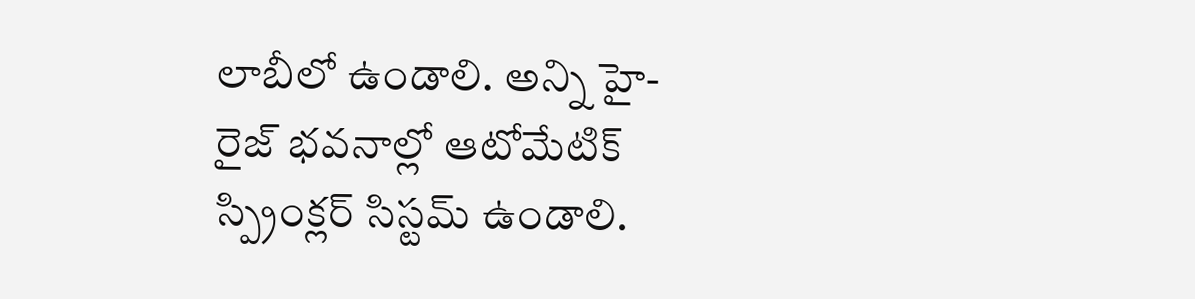లాబీలో ఉండాలి. అన్ని హై-రైజ్ భవనాల్లో ఆటోమేటిక్ స్ప్రింక్లర్ సిస్టమ్ ఉండాలి.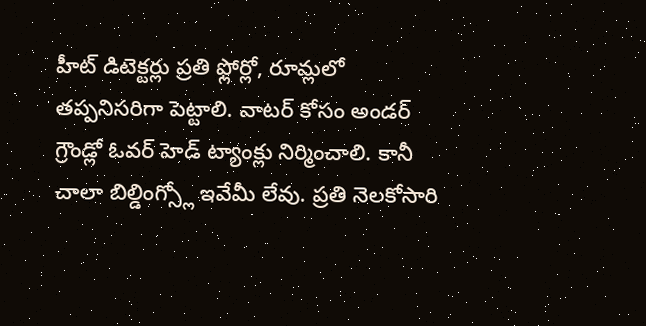హీట్ డిటెక్టర్లు ప్రతి ఫ్లోర్లో, రూమ్లలో తప్పనిసరిగా పెట్టాలి. వాటర్ కోసం అండర్ గ్రౌండ్లో ఓవర్ హెడ్ ట్యాంక్లు నిర్మించాలి. కానీ చాలా బిల్డింగ్స్లో ఇవేమీ లేవు. ప్రతి నెలకోసారి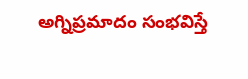అగ్నిప్రమాదం సంభవిస్తే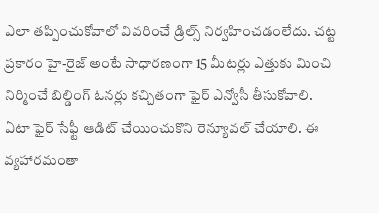ఎలా తప్పించుకోవాలో వివరించే డ్రిల్స్ నిర్వహించడంలేదు. చట్ట ప్రకారం హై-రైజ్ అంటే సాధారణంగా 15 మీటర్లు ఎత్తుకు మించి నిర్మించే బిల్డింగ్ ఓనర్లు కచ్చితంగా ఫైర్ ఎన్వోసీ తీసుకోవాలి.
ఏటా ఫైర్ సేఫ్టీ ఆడిట్ చేయించుకొని రెన్యూవల్ చేయాలి. ఈ వ్యహారమంతా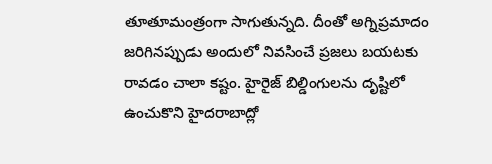తూతూమంత్రంగా సాగుతున్నది. దీంతో అగ్నిప్రమాదం జరిగినప్పుడు అందులో నివసించే ప్రజలు బయటకు రావడం చాలా కష్టం. హైరైజ్ బిల్డింగులను దృష్టిలో ఉంచుకొని హైదరాబాద్లో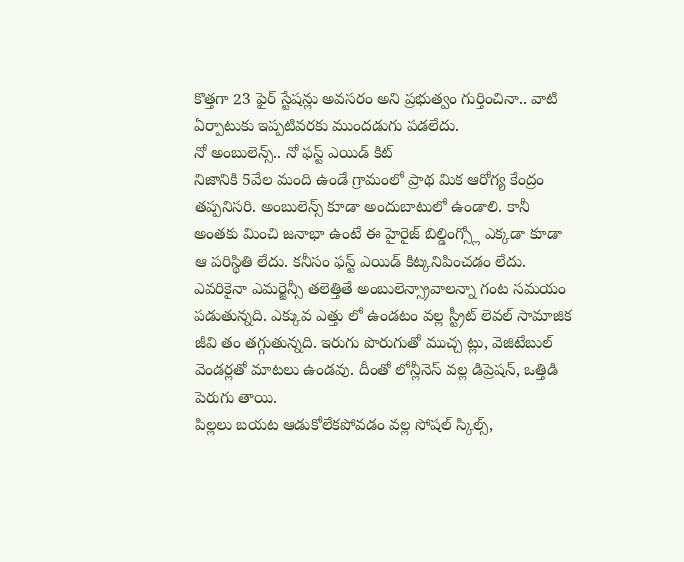కొత్తగా 23 ఫైర్ స్టేషన్లు అవసరం అని ప్రభుత్వం గుర్తించినా.. వాటి ఏర్పాటుకు ఇప్పటివరకు ముందడుగు పడలేదు.
నో అంబులెన్స్.. నో ఫస్ట్ ఎయిడ్ కిట్
నిజానికి 5వేల మంది ఉండే గ్రామంలో ప్రాథ మిక ఆరోగ్య కేంద్రం తప్పనిసరి. అంబులెన్స్ కూడా అందుబాటులో ఉండాలి. కానీ అంతకు మించి జనాభా ఉంటే ఈ హైరైజ్ బిల్డింగ్స్లో ఎక్కడా కూడా ఆ పరిస్థితి లేదు. కనీసం ఫస్ట్ ఎయిడ్ కిట్కనిపించడం లేదు. ఎవరికైనా ఎమర్జెన్సీ తలెత్తితే అంబులెన్స్రావాలన్నా గంట సమయం పడుతున్నది. ఎక్కువ ఎత్తు లో ఉండటం వల్ల స్ట్రీట్ లెవల్ సామాజిక జీవి తం తగ్గుతున్నది. ఇరుగు పొరుగుతో ముచ్చ ట్లు, వెజిటేబుల్ వెండర్లతో మాటలు ఉండవు. దీంతో లోన్లీనెస్ వల్ల డిప్రెషన్, ఒత్తిడి పెరుగు తాయి.
పిల్లలు బయట ఆడుకోలేకపోవడం వల్ల సోషల్ స్కిల్స్,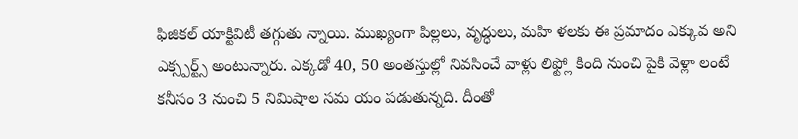ఫిజికల్ యాక్టివిటీ తగ్గుతు న్నాయి. ముఖ్యంగా పిల్లలు, వృద్ధులు, మహి ళలకు ఈ ప్రమాదం ఎక్కువ అని ఎక్స్పర్ట్స్ అంటున్నారు. ఎక్కడో 40, 50 అంతస్తుల్లో నివసించే వాళ్లు లిఫ్ట్లో కింది నుంచి పైకి వెళ్లా లంటే కనీసం 3 నుంచి 5 నిమిషాల సమ యం పడుతున్నది. దీంతో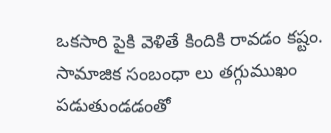ఒకసారి పైకి వెళితే కిందికి రావడం కష్టం. సామాజిక సంబంధా లు తగ్గుముఖం పడుతుండడంతో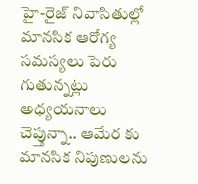హై-రైజ్ నివాసితుల్లో మానసిక ఆరోగ్య సమస్యలు పెరు గుతున్నట్లు అధ్యయనాలు చెప్తున్నా.. ఆమేర కు మానసిక నిపుణులను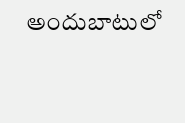అందుబాటులో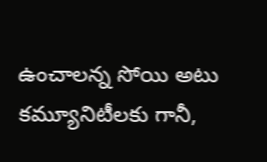ఉంచాలన్న సోయి అటు కమ్యూనిటీలకు గానీ,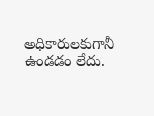అధికారులకుగానీ ఉండడం లేదు.